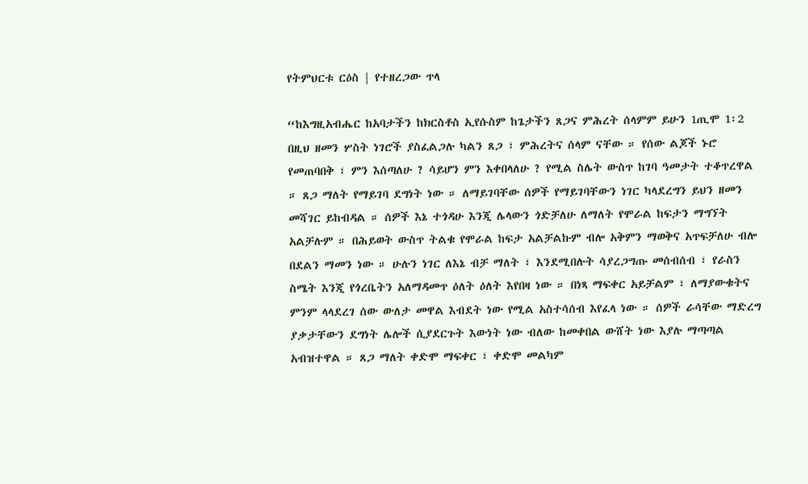የትምህርቱ ርዕስ | የተዘረጋው ጥላ

“ከእግዚአብሔር ከአባታችን ከክርስቶስ ኢየሱስም ከጌታችን ጸጋና ምሕረት ሰላምም ይሁን 1ጢሞ 1፡2
በዚህ ዘመን ሦስት ነገሮች ያስፈልጋሉ ካልን ጸጋ ፣ ምሕረትና ሰላም ናቸው ። የሰው ልጆች ኑሮ የመጠባበቅ ፣ ምን እሰጣለሁ ? ሳይሆን ምን እቀበላለሁ ? የሚል ስሌት ውስጥ ከገባ ዓመታት ተቆጥረዋል ። ጸጋ ማለት የማይገባ ደግነት ነው ። ለማይገባቸው ሰዎች የማይገባቸውን ነገር ካላደረግን ይህን ዘመን መሻገር ይከብዳል ። ሰዎች እኔ ተጎዳሁ እንጂ ሌላውን ጎድቻለሁ ለማለት የሞራል ከፍታን ማግኘት አልቻሉም ። በሕይወት ውስጥ ትልቁ የሞራል ከፍታ አልቻልኩም ብሎ አቅምን ማወቅና አጥፍቻለሁ ብሎ በደልን ማመን ነው ። ሁሉን ነገር ለእኔ ብቻ ማለት ፣ እንደሚበሉት ሳያረጋግጡ መሰብሰብ ፣ የራስን ስሜት እንጂ የጎረቤትን አለማዳመጥ ዕለት ዕለት እየበዛ ነው ። በነጻ ማፍቀር አይቻልም ፣ ለማያውቁትና ምንም ላላደረገ ሰው ውለታ መዋል እብደት ነው የሚል አስተሳሰብ እየፈላ ነው ። ሰዎች ራሳቸው ማድረግ ያቃታቸውን ደግነት ሌሎች ሲያደርጉት እውነት ነው ብለው ከመቀበል ውሸት ነው እያሉ ማጣጣል አብዝተዋል ። ጸጋ ማለት ቀድሞ ማፍቀር ፣ ቀድሞ መልካም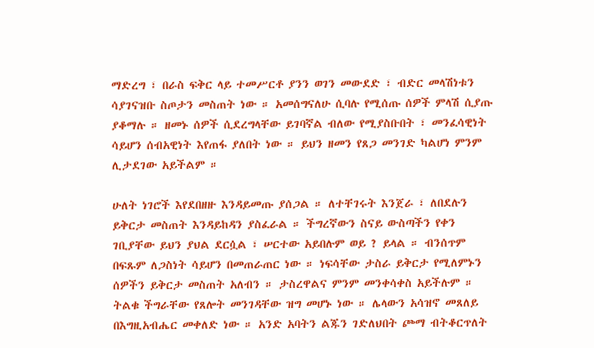ማድረግ ፣ በራስ ፍቅር ላይ ተመሥርቶ ያንን ወገን መውደድ ፣ ብድር መላሽነቱን ሳያገናዝቡ ስጦታን መስጠት ነው ። አመሰግናለሁ ሲባሉ የሚሰጡ ሰዎች ምላሽ ሲያጡ ያቆማሉ ። ዘመኑ ሰዎች ሲደረግላቸው ይገባኛል ብለው የሚያስቡበት ፣ መንፈሳዊነት ሳይሆን ሰብአዊነት እየጠፋ ያለበት ነው ። ይህን ዘመን የጸጋ መንገድ ካልሆነ ምንም ሊታደገው አይችልም ።

ሁለት ነገሮች እየደበዘዙ እንዳይመጡ ያሰጋል ። ለተቸገሩት እንጀራ ፣ ለበደሉን ይቅርታ መስጠት እንዳይከዳን ያስፈራል ። ችግረኛውን ስናይ ውስጣችን የቀን ገቢያቸው ይህን ያህል ደርሷል ፣ ሠርተው አይበሉም ወይ ? ይላል ። ብንሰጥም በፍጹም ለጋስነት ሳይሆን በመጠራጠር ነው ። ነፍሳቸው ታስራ ይቅርታ የሚለምኑን ሰዎችን ይቅርታ መስጠት አለብን ። ታስረዋልና ምንም መንቀሳቀስ አይችሉም ። ትልቁ ችግራቸው የጸሎት መንገዳቸው ዝግ መሆኑ ነው ። ሌላውን አሳዝኖ መጸለይ በእግዚአብሔር መቀለድ ነው ። አንድ አባትን ልጁን ገድለህበት ጮማ ብትቆርጥለት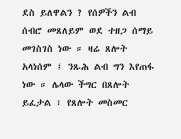ደስ ይለዋልን ? የሰዎችን ልብ ሰብሮ መጸለይም ወደ ተዘጋ ሰማይ መገስገስ ነው ። ዛሬ ጸሎት አላነሰም ፤ ንጹሕ ልብ ግን እየጠፋ ነው ። ሌላው ችግር በጸሎት ይፈታል ፣ የጸሎት መስመር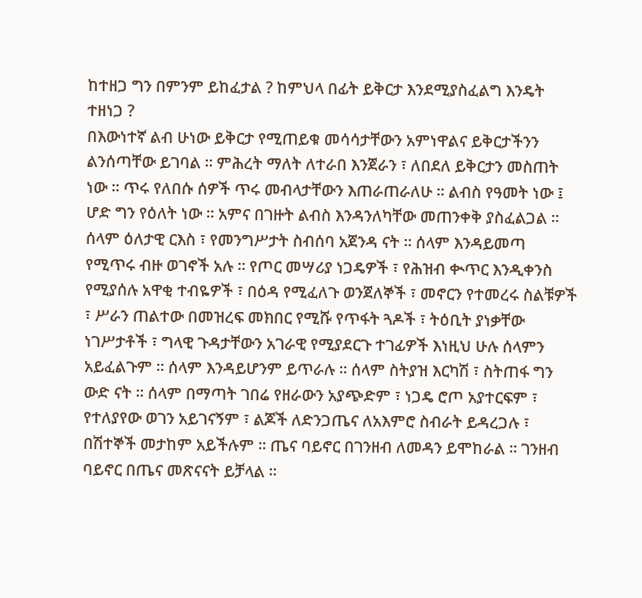ከተዘጋ ግን በምንም ይከፈታል ? ከምህላ በፊት ይቅርታ እንደሚያስፈልግ እንዴት ተዘነጋ ?
በእውነተኛ ልብ ሁነው ይቅርታ የሚጠይቁ መሳሳታቸውን አምነዋልና ይቅርታችንን ልንሰጣቸው ይገባል ። ምሕረት ማለት ለተራበ እንጀራን ፣ ለበደለ ይቅርታን መስጠት ነው ። ጥሩ የለበሱ ሰዎች ጥሩ መብላታቸውን እጠራጠራለሁ ። ልብስ የዓመት ነው ፤ ሆድ ግን የዕለት ነው ። አምና በገዙት ልብስ እንዳንለካቸው መጠንቀቅ ያስፈልጋል ።
ሰላም ዕለታዊ ርእስ ፣ የመንግሥታት ስብሰባ አጀንዳ ናት ። ሰላም እንዳይመጣ የሚጥሩ ብዙ ወገኖች አሉ ። የጦር መሣሪያ ነጋዴዎች ፣ የሕዝብ ቊጥር እንዲቀንስ የሚያሰሉ አዋቂ ተብዬዎች ፣ በዕዳ የሚፈለጉ ወንጀለኞች ፣ መኖርን የተመረሩ ስልቹዎች ፣ ሥራን ጠልተው በመዝረፍ መክበር የሚሹ የጥፋት ጓዶች ፣ ትዕቢት ያነቃቸው ነገሥታቶች ፣ ግላዊ ጉዳታቸውን አገራዊ የሚያደርጉ ተገፊዎች እነዚህ ሁሉ ሰላምን አይፈልጉም ። ሰላም እንዳይሆንም ይጥራሉ ። ሰላም ስትያዝ እርካሽ ፣ ስትጠፋ ግን ውድ ናት ። ሰላም በማጣት ገበሬ የዘራውን አያጭድም ፣ ነጋዴ ሮጦ አያተርፍም ፣ የተለያየው ወገን አይገናኝም ፣ ልጆች ለድንጋጤና ለአእምሮ ስብራት ይዳረጋሉ ፣ በሽተኞች መታከም አይችሉም ። ጤና ባይኖር በገንዘብ ለመዳን ይሞከራል ። ገንዘብ ባይኖር በጤና መጽናናት ይቻላል ።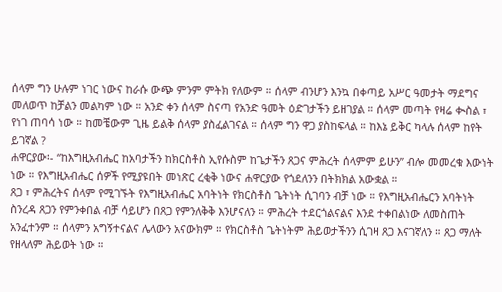ሰላም ግን ሁሉም ነገር ነውና ከራሱ ውጭ ምንም ምትክ የለውም ። ሰላም ብንሆን እንኳ በቀጣይ አሥር ዓመታት ማደግና መለወጥ ከቻልን መልካም ነው ። አንድ ቀን ሰላም ስናጣ የአንድ ዓመት ዕድገታችን ይዘገያል ። ሰላም መጣት የዛሬ ቊስል ፣ የነገ ጠባሳ ነው ። ከመቼውም ጊዜ ይልቅ ሰላም ያስፈልገናል ። ሰላም ግን ዋጋ ያስከፍላል ። ከእኔ ይቅር ካላሉ ሰላም ከየት ይገኛል ?
ሐዋርያው፡- “ከእግዚአብሔር ከአባታችን ከክርስቶስ ኢየሱስም ከጌታችን ጸጋና ምሕረት ሰላምም ይሁን” ብሎ መመረቁ እውነት ነው ። የእግዚአብሔር ሰዎች የሚያዩበት መነጽር ረቂቅ ነውና ሐዋርያው የጎደለንን በትክክል አውቋል ።
ጸጋ ፣ ምሕረትና ሰላም የሚገኙት የእግዚአብሔር አባትነት የክርስቶስ ጌትነት ሲገባን ብቻ ነው ። የእግዚአብሔርን አባትነት ስንረዳ ጸጋን የምንቀበል ብቻ ሳይሆን በጸጋ የምንለቅቅ እንሆናለን ። ምሕረት ተደርጎልናልና እንደ ተቀበልነው ለመስጠት አንፈተንም ። ሰላምን አግኝተናልና ሌላውን አናውክም ። የክርስቶስ ጌትነትም ሕይወታችንን ሲገዛ ጸጋ እናገኛለን ። ጸጋ ማለት የዘላለም ሕይወት ነው ።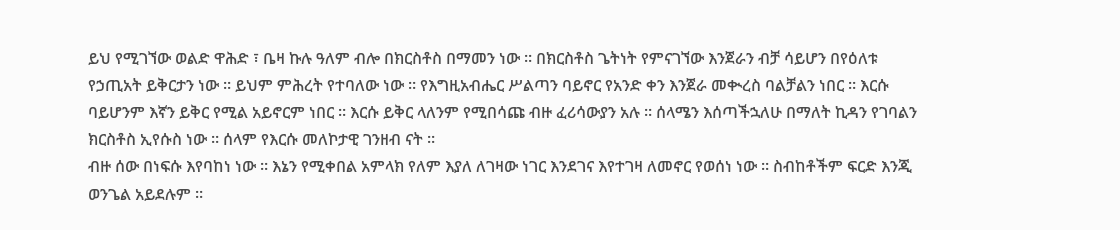ይህ የሚገኘው ወልድ ዋሕድ ፣ ቤዛ ኩሉ ዓለም ብሎ በክርስቶስ በማመን ነው ። በክርስቶስ ጌትነት የምናገኘው እንጀራን ብቻ ሳይሆን በየዕለቱ የኃጢአት ይቅርታን ነው ። ይህም ምሕረት የተባለው ነው ። የእግዚአብሔር ሥልጣን ባይኖር የአንድ ቀን እንጀራ መቊረስ ባልቻልን ነበር ። እርሱ ባይሆንም እኛን ይቅር የሚል አይኖርም ነበር ። እርሱ ይቅር ላለንም የሚበሳጩ ብዙ ፈሪሳውያን አሉ ። ሰላሜን እሰጣችኋለሁ በማለት ኪዳን የገባልን ክርስቶስ ኢየሱስ ነው ። ሰላም የእርሱ መለኮታዊ ገንዘብ ናት ።
ብዙ ሰው በነፍሱ እየባከነ ነው ። እኔን የሚቀበል አምላክ የለም እያለ ለገዛው ነገር እንደገና እየተገዛ ለመኖር የወሰነ ነው ። ስብከቶችም ፍርድ እንጂ ወንጌል አይደሉም ።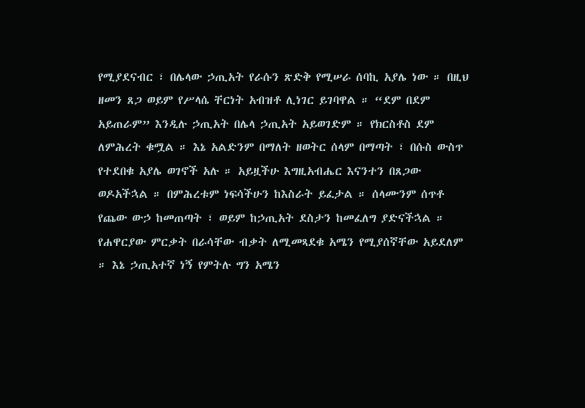የሚያደናብር ፣ በሌላው ኃጢአት የራሱን ጽድቅ የሚሠራ ሰባኪ አያሌ ነው ። በዚህ ዘመን ጸጋ ወይም የሥላሴ ቸርነት አብዝቶ ሊነገር ይገባዋል ። “ደም በደም አይጠራም” እንዲሉ ኃጢአት በሌላ ኃጢአት አይወገድም ። የክርስቶስ ደም ለምሕረት ቁሟል ። እኔ አልድንም በማለት ዘወትር ሰላም በማጣት ፣ በሱስ ውስጥ የተደበቁ አያሌ ወገኖች አሉ ። አይዟችሁ እግዚአብሔር እናንተን በጸጋው ወዶአችኋል ። በምሕረቱም ነፍሳችሁን ከእስራት ይፈታል ። ሰላሙንም ሰጥቶ የጨው ውኃ ከመጠጣት ፣ ወይም ከኃጢአት ደስታን ከመፈለግ ያድናችኋል ።
የሐዋርያው ምርቃት በራሳቸው ብቃት ለሚመጻደቁ አሜን የሚያሰኛቸው አይደለም ። እኔ ኃጢአተኛ ነኝ የምትሉ ግን አሜን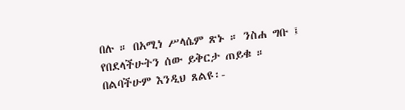በሉ ። በአሚነ ሥላሴም ጽኑ ። ንስሐ ግቡ ፤ የበደላችሁትን ሰው ይቅርታ ጠይቁ ። በልባችሁም እንዲህ ጸልዩ፡-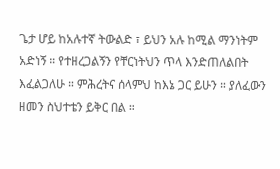ጌታ ሆይ ከአሉተኛ ትውልድ ፣ ይህን አሉ ከሚል ማንነትም አድነኝ ። የተዘረጋልኝን የቸርነትህን ጥላ እንድጠለልበት እፈልጋለሁ ። ምሕረትና ሰላምህ ከእኔ ጋር ይሁን ። ያለፈውን ዘመን ስህተቴን ይቅር በል ።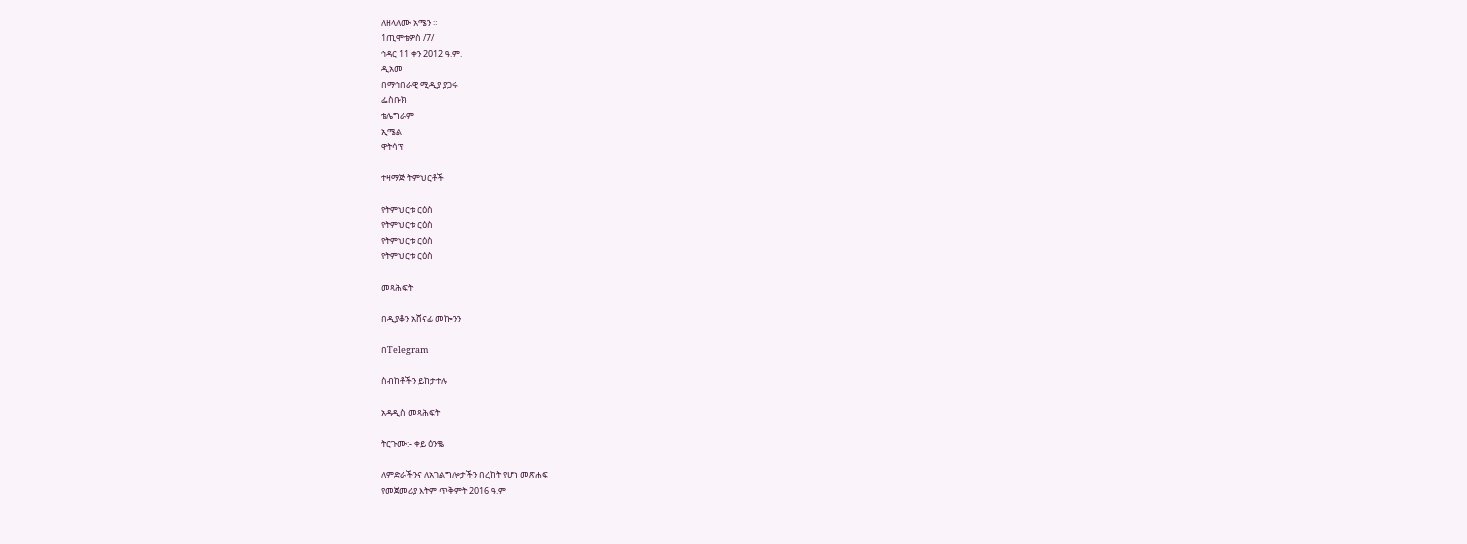ለዘላለሙ አሜን ።
1ጢሞቴዎስ /7/
ኅዳር 11 ቀን 2012 ዓ.ም.
ዲአመ
በማኅበራዊ ሚዲያ ያጋሩ
ፌስቡክ
ቴሌግራም
ኢሜል
ዋትሳፕ

ተዛማጅ ትምህርቶች

የትምህርቱ ርዕስ
የትምህርቱ ርዕስ
የትምህርቱ ርዕስ
የትምህርቱ ርዕስ

መጻሕፍት

በዲያቆን አሸናፊ መኰንን

በTelegram

ስብከቶችን ይከታተሉ

አዳዲስ መጻሕፍት

ትርጉሙ:- ቀይ ዕንቈ

ለምድራችንና ለአገልግሎታችን በረከት የሆነ መጽሐፍ
የመጀመሪያ እትም ጥቅምት 2016 ዓ.ም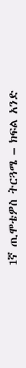1ኛ ጢሞቴዎስ ትርጓሜ – ክፍል አንድ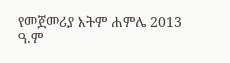የመጀመሪያ እትም ሐምሌ 2013 ዓ.ም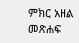ምክር አዘል መጽሐፍ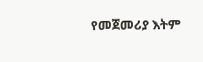የመጀመሪያ እትም